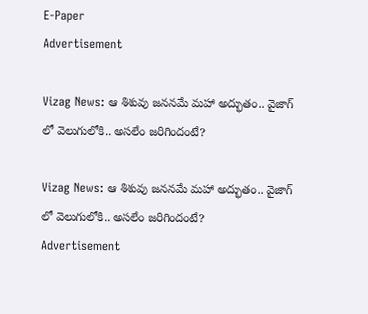E-Paper
Advertisement

Vizag News: ఆ శిశువు జననమే మహా అద్భుతం.. వైజాగ్ లో వెలుగులోకి.. అసలేం జరిగిందంటే?

Vizag News: ఆ శిశువు జననమే మహా అద్భుతం.. వైజాగ్ లో వెలుగులోకి.. అసలేం జరిగిందంటే?
Advertisement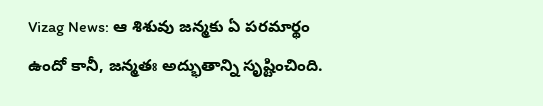Vizag News: ఆ శిశువు జన్మకు ఏ పరమార్థం ఉందో కానీ, జన్మతః అద్భుతాన్ని సృష్టించింది.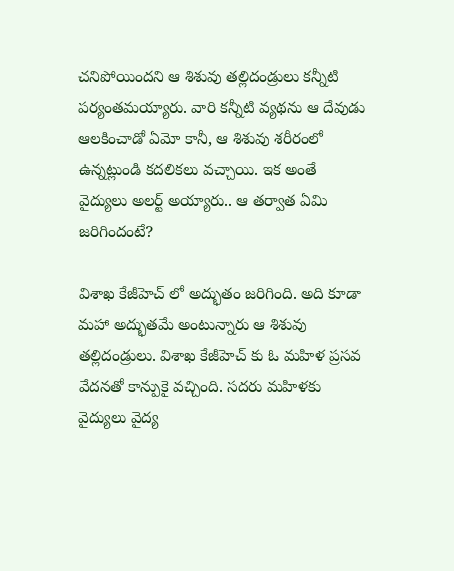చనిపోయిందని ఆ శిశువు తల్లిదండ్రులు కన్నీటి పర్యంతమయ్యారు. వారి కన్నీటి వ్యథను ఆ దేవుడు ఆలకించాడో ఏమో కానీ, ఆ శిశువు శరీరంలో ఉన్నట్లుండి కదలికలు వచ్చాయి. ఇక అంతే వైద్యులు అలర్ట్ అయ్యారు.. ఆ తర్వాత ఏమి జరిగిందంటే?

విశాఖ కేజీహెచ్ లో అద్భుతం జరిగింది. అది కూడా మహా అద్భుతమే అంటున్నారు ఆ శిశువు తల్లిదండ్రులు. విశాఖ కేజీహెచ్ కు ఓ మహిళ ప్రసవ వేదనతో కాన్పుకై వచ్చింది. సదరు మహిళకు వైద్యులు వైద్య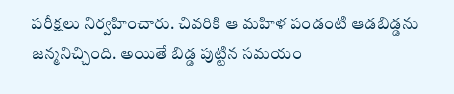పరీక్షలు నిర్వహించారు. చివరికి ఆ మహిళ పండంటి ఆడబిడ్డను జన్మనిచ్చింది. అయితే బిడ్డ పుట్టిన సమయం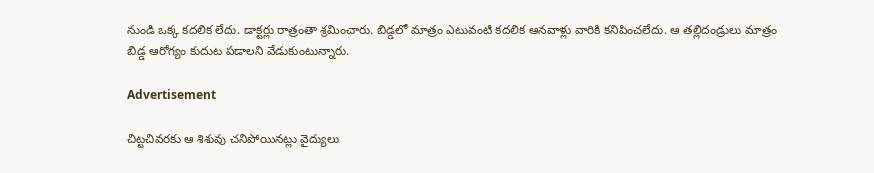నుండి ఒక్క కదలిక లేదు. డాక్టర్లు రాత్రంతా శ్రమించారు. బిడ్డలో మాత్రం ఎటువంటి కదలిక ఆనవాళ్లు వారికి కనిపించలేదు. ఆ తల్లిదండ్రులు మాత్రం బిడ్డ ఆరోగ్యం కుదుట పడాలని వేడుకుంటున్నారు.

Advertisement

చిట్టచివరకు ఆ శిశువు చనిపోయినట్లు వైద్యులు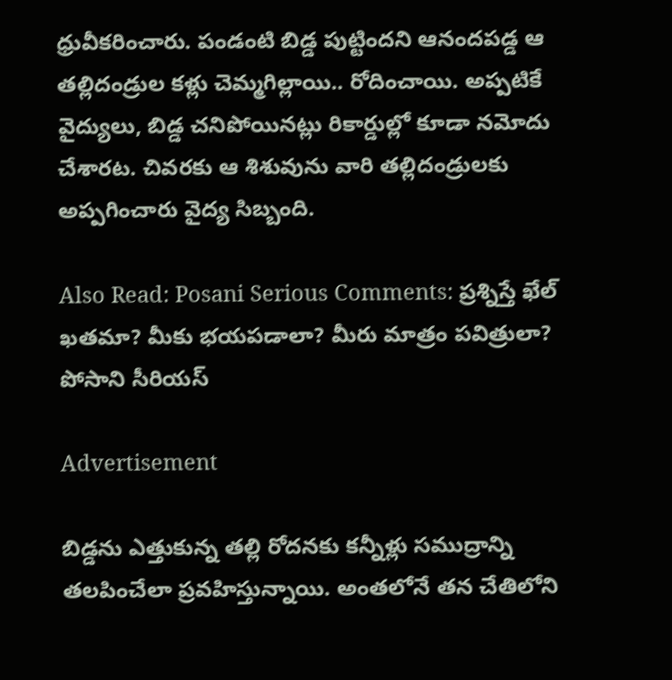ధ్రువీకరించారు. పండంటి బిడ్డ పుట్టిందని ఆనందపడ్డ ఆ తల్లిదండ్రుల కళ్లు చెమ్మగిల్లాయి.. రోదించాయి. అప్పటికే వైద్యులు, బిడ్డ చనిపోయినట్లు రికార్డుల్లో కూడా నమోదు చేశారట. చివరకు ఆ శిశువును వారి తల్లిదండ్రులకు అప్పగించారు వైద్య సిబ్బంది.

Also Read: Posani Serious Comments: ప్రశ్నిస్తే ఖేల్ ఖతమా? మీకు భయపడాలా? మీరు మాత్రం పవిత్రులా? పోసాని సీరియస్

Advertisement

బిడ్డను ఎత్తుకున్న తల్లి రోదనకు కన్నీళ్లు సముద్రాన్ని తలపించేలా ప్రవహిస్తున్నాయి. అంతలోనే తన చేతిలోని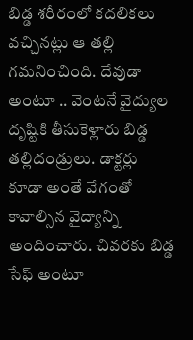బిడ్డ శరీరంలో కదలికలు వచ్చినట్లు ఆ తల్లి గమనించింది. దేవుడా అంటూ .. వెంటనే వైద్యుల దృష్టికి తీసుకెళ్లారు బిడ్డ తల్లిదండ్రులు. డాక్టర్లు కూడా అంతే వేగంతో కావాల్సిన వైద్యాన్ని అందించారు. చివరకు బిడ్డ సేఫ్ అంటూ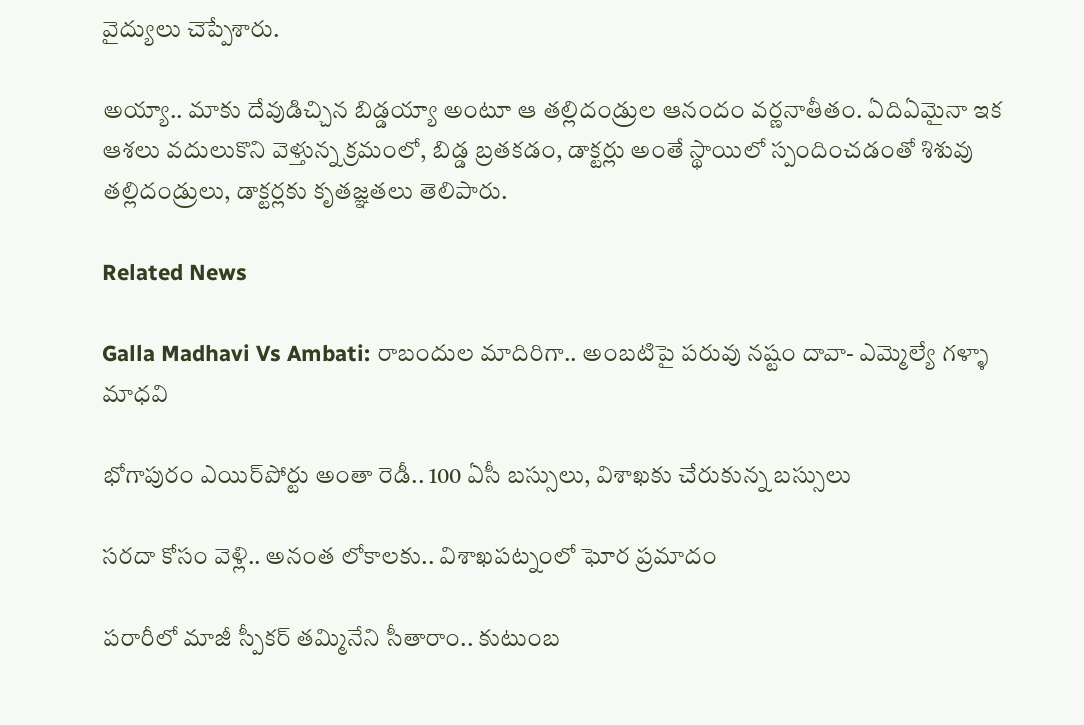వైద్యులు చెప్పేశారు.

అయ్యా.. మాకు దేవుడిచ్చిన బిడ్డయ్యా అంటూ ఆ తల్లిదండ్రుల ఆనందం వర్ణనాతీతం. ఏదిఏమైనా ఇక ఆశలు వదులుకొని వెళ్తున్న క్రమంలో, బిడ్డ బ్రతకడం, డాక్టర్లు అంతే స్థాయిలో స్పందించడంతో శిశువు తల్లిదండ్రులు, డాక్టర్లకు కృతజ్ఞతలు తెలిపారు.

Related News

Galla Madhavi Vs Ambati: రాబందుల మాదిరిగా.. అంబటిపై పరువు నష్టం దావా- ఎమ్మెల్యే గళ్ళా మాధవి

భోగాపురం ఎయిర్‌పోర్టు అంతా రెడీ.. 100 ఏసీ బస్సులు, విశాఖకు చేరుకున్న బస్సులు

సరదా కోసం వెళ్లి.. అనంత లోకాలకు.. విశాఖపట్నంలో ఘోర ప్రమాదం

పరారీలో మాజీ స్పీకర్ తమ్మినేని సీతారాం.. కుటుంబ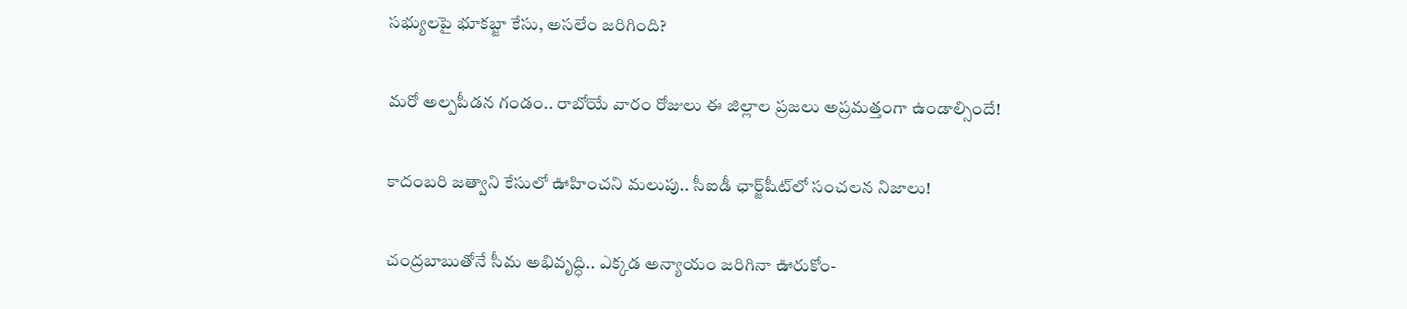సభ్యులపై భూకబ్జా కేసు, అసలేం జరిగింది?

మరో అల్పపీడన గండం.. రాబోయే వారం రోజులు ఈ జిల్లాల ప్రజలు అప్రమత్తంగా ఉండాల్సిందే!

కాదంబరి జత్వాని కేసులో ఊహించని మలుపు.. సీఐడీ ఛార్జ్‌షీట్‌లో సంచలన నిజాలు!

చంద్రబాబుతోనే సీమ అభివృద్ధి.. ఎక్కడ అన్యాయం జరిగినా ఊరుకోం-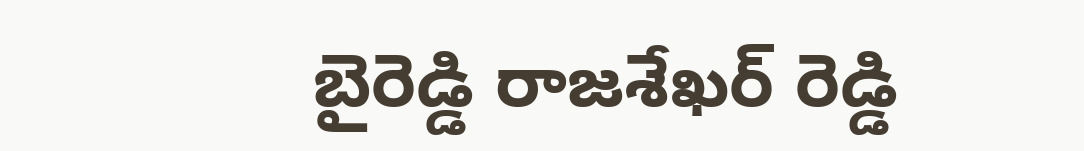బైరెడ్డి రాజశేఖర్ రెడ్డి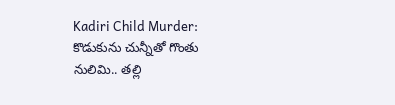Kadiri Child Murder: కొడుకును చున్నీతో గొంతు నులిమి.. తల్లి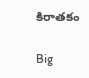కిరాతకం

Big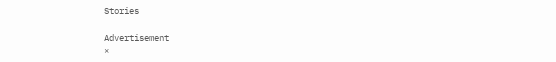Stories

Advertisement
×